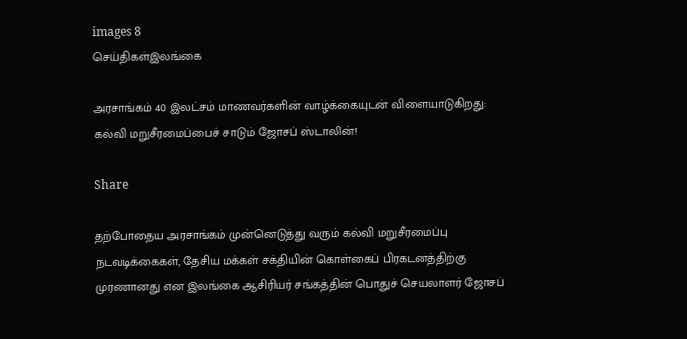images 8
செய்திகள்இலங்கை

அரசாங்கம் 40 இலட்சம் மாணவர்களின் வாழ்க்கையுடன் விளையாடுகிறது: கல்வி மறுசீரமைப்பைச் சாடும் ஜோசப் ஸ்டாலின்!

Share

தற்போதைய அரசாங்கம் முன்னெடுத்து வரும் கல்வி மறுசீரமைப்பு நடவடிக்கைகள், தேசிய மக்கள் சக்தியின் கொள்கைப் பிரகடனத்திற்கு முரணானது என இலங்கை ஆசிரியர் சங்கத்தின் பொதுச் செயலாளர் ஜோசப்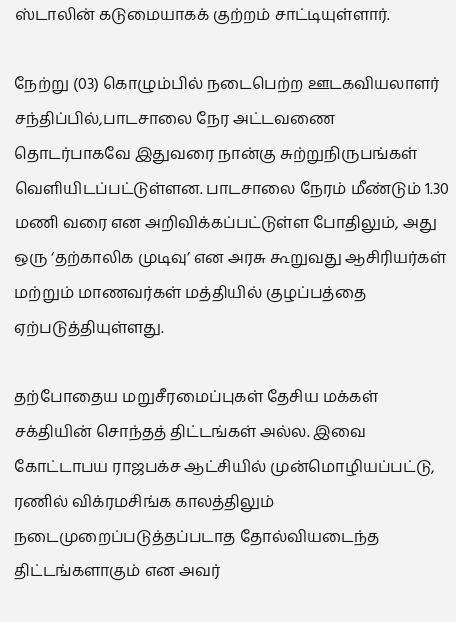ஸ்டாலின் கடுமையாகக் குற்றம் சாட்டியுள்ளார்.

நேற்று (03) கொழும்பில் நடைபெற்ற ஊடகவியலாளர் சந்திப்பில்,பாடசாலை நேர அட்டவணை தொடர்பாகவே இதுவரை நான்கு சுற்றுநிருபங்கள் வெளியிடப்பட்டுள்ளன. பாடசாலை நேரம் மீண்டும் 1.30 மணி வரை என அறிவிக்கப்பட்டுள்ள போதிலும், அது ஒரு ‘தற்காலிக முடிவு’ என அரசு கூறுவது ஆசிரியர்கள் மற்றும் மாணவர்கள் மத்தியில் குழப்பத்தை ஏற்படுத்தியுள்ளது.

தற்போதைய மறுசீரமைப்புகள் தேசிய மக்கள் சக்தியின் சொந்தத் திட்டங்கள் அல்ல. இவை கோட்டாபய ராஜபக்ச ஆட்சியில் முன்மொழியப்பட்டு, ரணில் விக்ரமசிங்க காலத்திலும் நடைமுறைப்படுத்தப்படாத தோல்வியடைந்த திட்டங்களாகும் என அவர்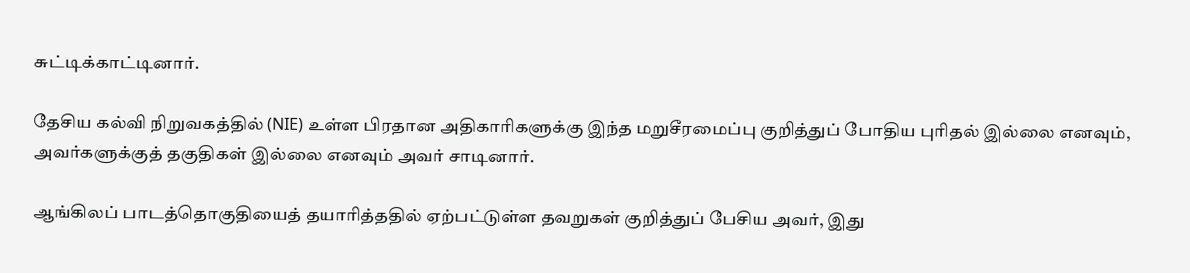சுட்டிக்காட்டினார்.

தேசிய கல்வி நிறுவகத்தில் (NIE) உள்ள பிரதான அதிகாரிகளுக்கு இந்த மறுசீரமைப்பு குறித்துப் போதிய புரிதல் இல்லை எனவும், அவர்களுக்குத் தகுதிகள் இல்லை எனவும் அவர் சாடினார்.

ஆங்கிலப் பாடத்தொகுதியைத் தயாரித்ததில் ஏற்பட்டுள்ள தவறுகள் குறித்துப் பேசிய அவர், இது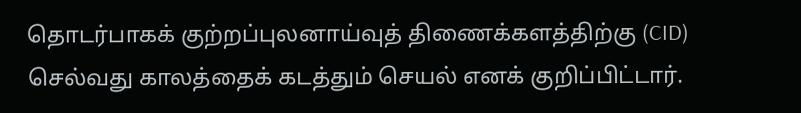தொடர்பாகக் குற்றப்புலனாய்வுத் திணைக்களத்திற்கு (CID) செல்வது காலத்தைக் கடத்தும் செயல் எனக் குறிப்பிட்டார்.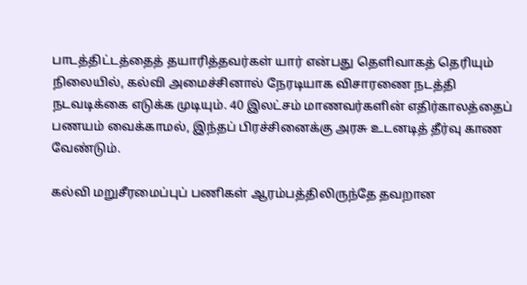பாடத்திட்டத்தைத் தயாரித்தவர்கள் யார் என்பது தெளிவாகத் தெரியும் நிலையில், கல்வி அமைச்சினால் நேரடியாக விசாரணை நடத்தி நடவடிக்கை எடுக்க முடியும். 40 இலட்சம் மாணவர்களின் எதிர்காலத்தைப் பணயம் வைக்காமல், இந்தப் பிரச்சினைக்கு அரசு உடனடித் தீர்வு காண வேண்டும்.

கல்வி மறுசீரமைப்புப் பணிகள் ஆரம்பத்திலிருந்தே தவறான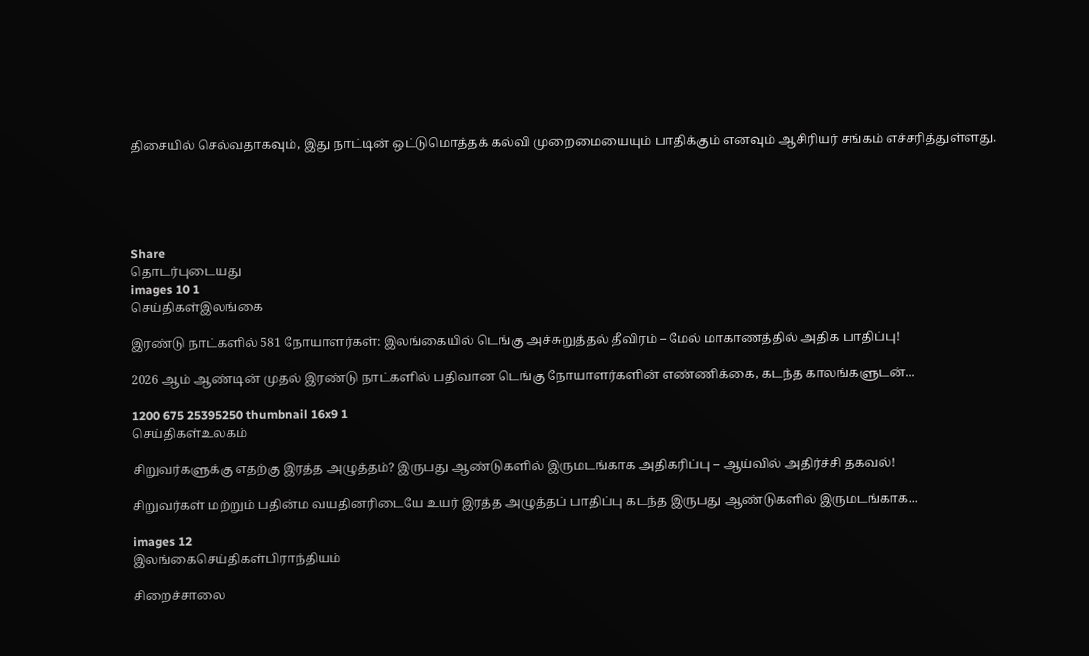திசையில் செல்வதாகவும், இது நாட்டின் ஒட்டுமொத்தக் கல்வி முறைமையையும் பாதிக்கும் எனவும் ஆசிரியர் சங்கம் எச்சரித்துள்ளது.





Share
தொடர்புடையது
images 10 1
செய்திகள்இலங்கை

இரண்டு நாட்களில் 581 நோயாளர்கள்: இலங்கையில் டெங்கு அச்சுறுத்தல் தீவிரம் – மேல் மாகாணத்தில் அதிக பாதிப்பு!

2026 ஆம் ஆண்டின் முதல் இரண்டு நாட்களில் பதிவான டெங்கு நோயாளர்களின் எண்ணிக்கை, கடந்த காலங்களுடன்...

1200 675 25395250 thumbnail 16x9 1
செய்திகள்உலகம்

சிறுவர்களுக்கு எதற்கு இரத்த அழுத்தம்? இருபது ஆண்டுகளில் இருமடங்காக அதிகரிப்பு – ஆய்வில் அதிர்ச்சி தகவல்!

சிறுவர்கள் மற்றும் பதின்ம வயதினரிடையே உயர் இரத்த அழுத்தப் பாதிப்பு கடந்த இருபது ஆண்டுகளில் இருமடங்காக...

images 12
இலங்கைசெய்திகள்பிராந்தியம்

சிறைச்சாலை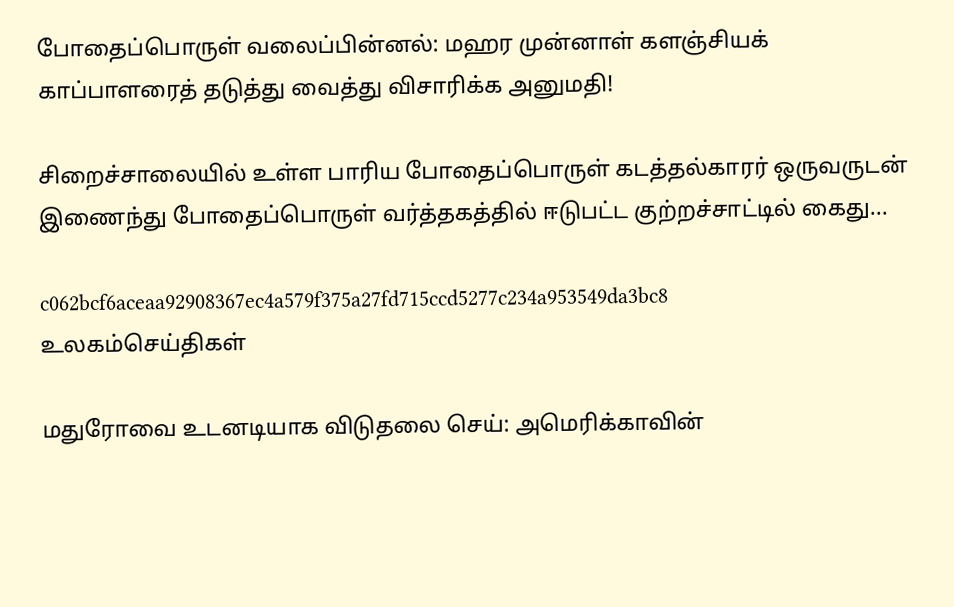போதைப்பொருள் வலைப்பின்னல்: மஹர முன்னாள் களஞ்சியக் காப்பாளரைத் தடுத்து வைத்து விசாரிக்க அனுமதி!

சிறைச்சாலையில் உள்ள பாரிய போதைப்பொருள் கடத்தல்காரர் ஒருவருடன் இணைந்து போதைப்பொருள் வர்த்தகத்தில் ஈடுபட்ட குற்றச்சாட்டில் கைது...

c062bcf6aceaa92908367ec4a579f375a27fd715ccd5277c234a953549da3bc8
உலகம்செய்திகள்

மதுரோவை உடனடியாக விடுதலை செய்: அமெரிக்காவின்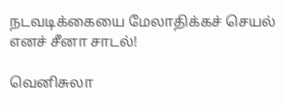நடவடிக்கையை மேலாதிக்கச் செயல் எனச் சீனா சாடல்!

வெனிசுலா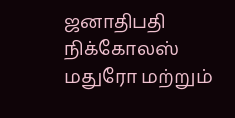ஜனாதிபதி நிக்கோலஸ் மதுரோ மற்றும்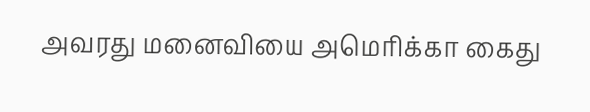அவரது மனைவியை அமெரிக்கா கைது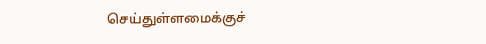செய்துள்ளமைக்குச்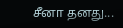சீனா தனது...